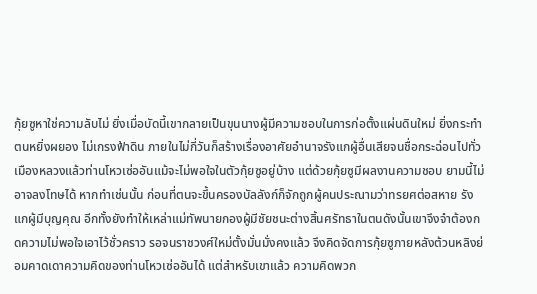กุ้ยซูหาใช่ความลับไม่ ยิ่งเมื่อบัดนี้เขากลายเป็นขุนนางผู้มีความชอบในการก่อตั้งแผ่นดินใหม่ ยิ่งกระทำตนหยิ่งผยอง ไม่เกรงฟ้าดิน ภายในไม่กี่วันก็สร้างเรื่องอาศัยอำนาจรังแกผู้อื่นเสียจนชื่อกระฉ่อนไปทั่วเมืองหลวงแล้วท่านโหวเซ่ออันแม้จะไม่พอใจในตัวกุ้ยซูอยู่บ้าง แต่ด้วยกุ้ยซูมีผลงานความชอบ ยามนี้ไม่อาจลงโทษได้ หากทำเช่นนั้น ก่อนที่ตนจะขึ้นครองบัลลังก์ก็จักถูกผู้คนประณามว่าทรยศต่อสหาย รังแกผู้มีบุญคุณ อีกทั้งยังทำให้เหล่าแม่ทัพนายกองผู้มีชัยชนะต่างสิ้นศรัทธาในตนดังนั้นเขาจึงจำต้องกดความไม่พอใจเอาไว้ชั่วคราว รอจนราชวงศ์ใหม่ตั้งมั่นมั่งคงแล้ว จึงคิดจัดการกุ้ยซูภายหลังต้วนหลิงย่อมคาดเดาความคิดของท่านโหวเซ่ออันได้ แต่สำหรับเขาแล้ว ความคิดพวก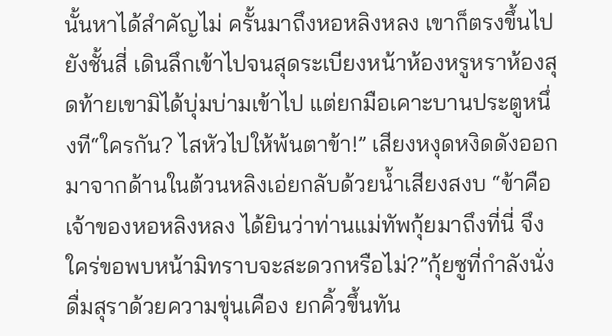นั้นหาได้สำคัญไม่ ครั้นมาถึงหอหลิงหลง เขาก็ตรงขึ้นไปยังชั้นสี่ เดินลึกเข้าไปจนสุดระเบียงหน้าห้องหรูหราห้องสุดท้ายเขามิได้บุ่มบ่ามเข้าไป แต่ยกมือเคาะบานประตูหนึ่งที“ใครกัน? ไสหัวไปให้พ้นตาข้า!” เสียงหงุดหงิดดังออกมาจากด้านในต้วนหลิงเอ่ยกลับด้วยน้ำเสียงสงบ “ข้าคือเจ้าของหอหลิงหลง ได้ยินว่าท่านแม่ทัพกุ้ยมาถึงที่นี่ จึงใคร่ขอพบหน้ามิทราบจะสะดวกหรือไม่?”กุ้ยซูที่กำลังนั่งดื่มสุราด้วยความขุ่นเคือง ยกคิ้วขึ้นทัน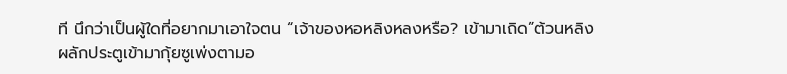ที นึกว่าเป็นผู้ใดที่อยากมาเอาใจตน “เจ้าของหอหลิงหลงหรือ? เข้ามาเถิด”ต้วนหลิงผลักประตูเข้ามากุ้ยซูเพ่งตามอ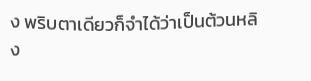ง พริบตาเดียวก็จำได้ว่าเป็นต้วนหลิง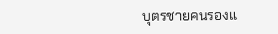บุตรชายคนรองแ